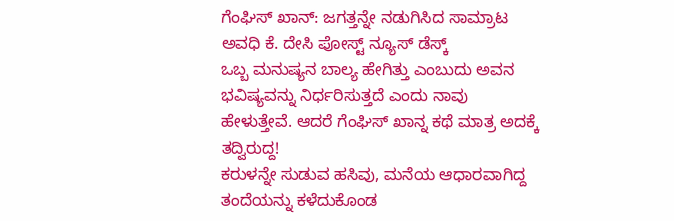ಗೆಂಘಿಸ್ ಖಾನ್: ಜಗತ್ತನ್ನೇ ನಡುಗಿಸಿದ ಸಾಮ್ರಾಟ
ಅವಧಿ ಕೆ. ದೇಸಿ ಪೋಸ್ಟ್ ನ್ಯೂಸ್ ಡೆಸ್ಕ್
ಒಬ್ಬ ಮನುಷ್ಯನ ಬಾಲ್ಯ ಹೇಗಿತ್ತು ಎಂಬುದು ಅವನ ಭವಿಷ್ಯವನ್ನು ನಿರ್ಧರಿಸುತ್ತದೆ ಎಂದು ನಾವು ಹೇಳುತ್ತೇವೆ. ಆದರೆ ಗೆಂಘಿಸ್ ಖಾನ್ನ ಕಥೆ ಮಾತ್ರ ಅದಕ್ಕೆ ತದ್ವಿರುದ್ದ!
ಕರುಳನ್ನೇ ಸುಡುವ ಹಸಿವು, ಮನೆಯ ಆಧಾರವಾಗಿದ್ದ ತಂದೆಯನ್ನು ಕಳೆದುಕೊಂಡ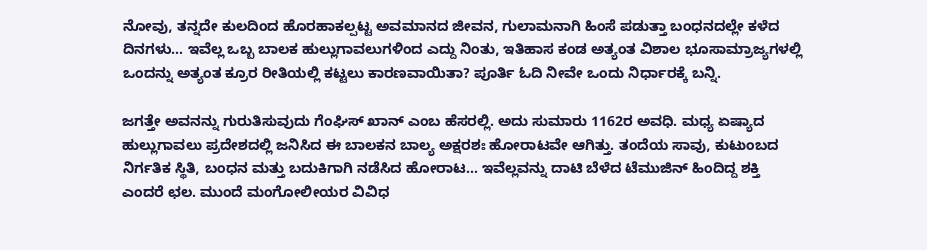ನೋವು, ತನ್ನದೇ ಕುಲದಿಂದ ಹೊರಹಾಕಲ್ಪಟ್ಟ ಅವಮಾನದ ಜೀವನ, ಗುಲಾಮನಾಗಿ ಹಿಂಸೆ ಪಡುತ್ತಾ ಬಂಧನದಲ್ಲೇ ಕಳೆದ ದಿನಗಳು… ಇವೆಲ್ಲ ಒಬ್ಬ ಬಾಲಕ ಹುಲ್ಲುಗಾವಲುಗಳಿಂದ ಎದ್ದು ನಿಂತು, ಇತಿಹಾಸ ಕಂಡ ಅತ್ಯಂತ ವಿಶಾಲ ಭೂಸಾಮ್ರಾಜ್ಯಗಳಲ್ಲಿ ಒಂದನ್ನು ಅತ್ಯಂತ ಕ್ರೂರ ರೀತಿಯಲ್ಲಿ ಕಟ್ಟಲು ಕಾರಣವಾಯಿತಾ? ಪೂರ್ತಿ ಓದಿ ನೀವೇ ಒಂದು ನಿರ್ಧಾರಕ್ಕೆ ಬನ್ನಿ.

ಜಗತ್ತೇ ಅವನನ್ನು ಗುರುತಿಸುವುದು ಗೆಂಘಿಸ್ ಖಾನ್ ಎಂಬ ಹೆಸರಲ್ಲಿ. ಅದು ಸುಮಾರು 1162ರ ಅವಧಿ. ಮಧ್ಯ ಏಷ್ಯಾದ ಹುಲ್ಲುಗಾವಲು ಪ್ರದೇಶದಲ್ಲಿ ಜನಿಸಿದ ಈ ಬಾಲಕನ ಬಾಲ್ಯ ಅಕ್ಷರಶಃ ಹೋರಾಟವೇ ಆಗಿತ್ತು. ತಂದೆಯ ಸಾವು, ಕುಟುಂಬದ ನಿರ್ಗತಿಕ ಸ್ಥಿತಿ, ಬಂಧನ ಮತ್ತು ಬದುಕಿಗಾಗಿ ನಡೆಸಿದ ಹೋರಾಟ… ಇವೆಲ್ಲವನ್ನು ದಾಟಿ ಬೆಳೆದ ಟೆಮುಜಿನ್ ಹಿಂದಿದ್ದ ಶಕ್ತಿ ಎಂದರೆ ಛಲ. ಮುಂದೆ ಮಂಗೋಲೀಯರ ವಿವಿಧ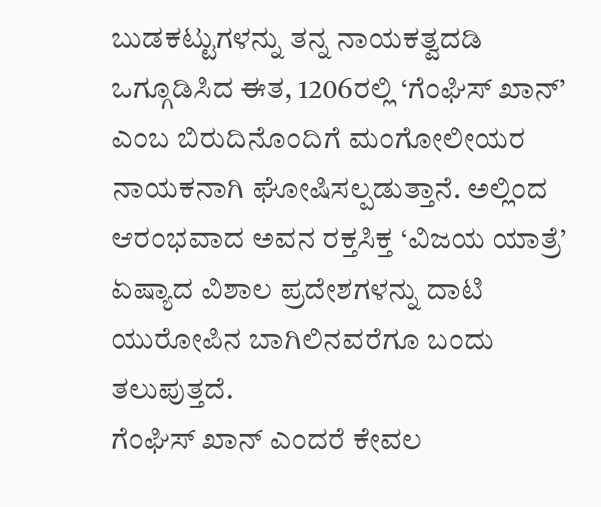ಬುಡಕಟ್ಟುಗಳನ್ನು ತನ್ನ ನಾಯಕತ್ವದಡಿ ಒಗ್ಗೂಡಿಸಿದ ಈತ, 1206ರಲ್ಲಿ ‘ಗೆಂಘಿಸ್ ಖಾನ್’ ಎಂಬ ಬಿರುದಿನೊಂದಿಗೆ ಮಂಗೋಲೀಯರ ನಾಯಕನಾಗಿ ಘೋಷಿಸಲ್ಪಡುತ್ತಾನೆ. ಅಲ್ಲಿಂದ ಆರಂಭವಾದ ಅವನ ರಕ್ತಸಿಕ್ತ ‘ವಿಜಯ ಯಾತ್ರೆ’ ಏಷ್ಯಾದ ವಿಶಾಲ ಪ್ರದೇಶಗಳನ್ನು ದಾಟಿ ಯುರೋಪಿನ ಬಾಗಿಲಿನವರೆಗೂ ಬಂದು ತಲುಪುತ್ತದೆ.
ಗೆಂಘಿಸ್ ಖಾನ್ ಎಂದರೆ ಕೇವಲ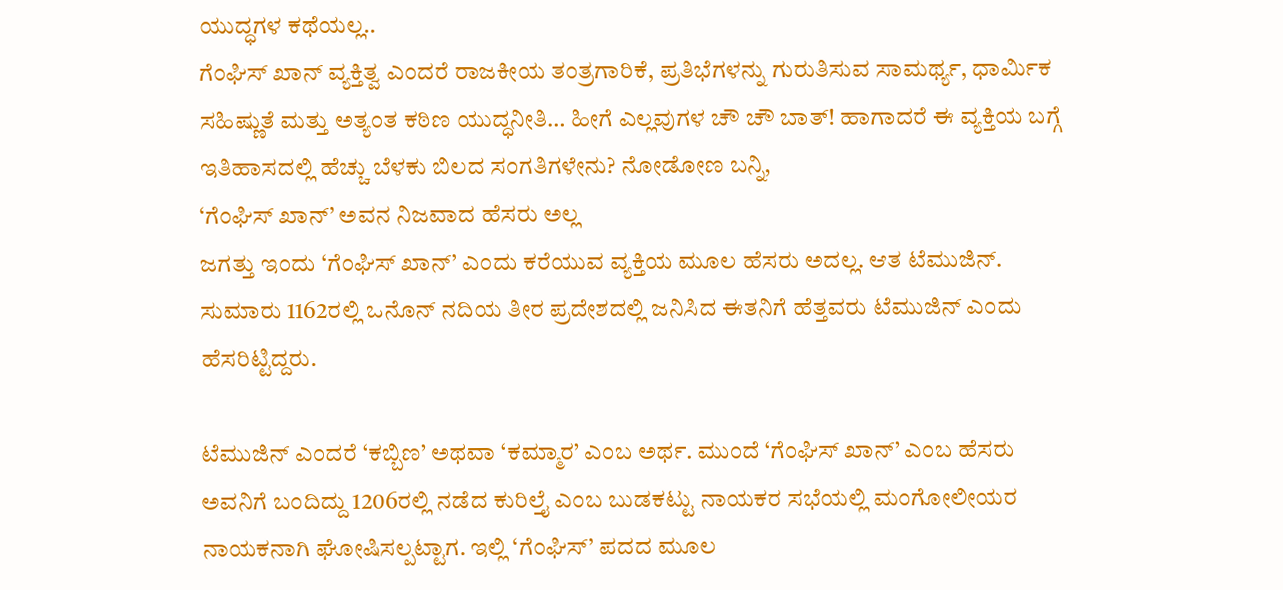ಯುದ್ಧಗಳ ಕಥೆಯಲ್ಲ..
ಗೆಂಘಿಸ್ ಖಾನ್ ವ್ಯಕ್ತಿತ್ವ ಎಂದರೆ ರಾಜಕೀಯ ತಂತ್ರಗಾರಿಕೆ, ಪ್ರತಿಭೆಗಳನ್ನು ಗುರುತಿಸುವ ಸಾಮರ್ಥ್ಯ, ಧಾರ್ಮಿಕ ಸಹಿಷ್ಣುತೆ ಮತ್ತು ಅತ್ಯಂತ ಕಠಿಣ ಯುದ್ಧನೀತಿ… ಹೀಗೆ ಎಲ್ಲವುಗಳ ಚೌ ಚೌ ಬಾತ್! ಹಾಗಾದರೆ ಈ ವ್ಯಕ್ತಿಯ ಬಗ್ಗೆ ಇತಿಹಾಸದಲ್ಲಿ ಹೆಚ್ಚು ಬೆಳಕು ಬಿಲದ ಸಂಗತಿಗಳೇನು? ನೋಡೋಣ ಬನ್ನಿ,
‘ಗೆಂಘಿಸ್ ಖಾನ್’ ಅವನ ನಿಜವಾದ ಹೆಸರು ಅಲ್ಲ
ಜಗತ್ತು ಇಂದು ‘ಗೆಂಘಿಸ್ ಖಾನ್’ ಎಂದು ಕರೆಯುವ ವ್ಯಕ್ತಿಯ ಮೂಲ ಹೆಸರು ಅದಲ್ಲ. ಆತ ಟೆಮುಜಿನ್. ಸುಮಾರು 1162ರಲ್ಲಿ ಒನೊನ್ ನದಿಯ ತೀರ ಪ್ರದೇಶದಲ್ಲಿ ಜನಿಸಿದ ಈತನಿಗೆ ಹೆತ್ತವರು ಟೆಮುಜಿನ್ ಎಂದು ಹೆಸರಿಟ್ಟಿದ್ದರು.

ಟೆಮುಜಿನ್ ಎಂದರೆ ‘ಕಬ್ಬಿಣ’ ಅಥವಾ ‘ಕಮ್ಮಾರ’ ಎಂಬ ಅರ್ಥ. ಮುಂದೆ ‘ಗೆಂಘಿಸ್ ಖಾನ್’ ಎಂಬ ಹೆಸರು ಅವನಿಗೆ ಬಂದಿದ್ದು 1206ರಲ್ಲಿ ನಡೆದ ಕುರಿಲ್ತೈ ಎಂಬ ಬುಡಕಟ್ಟು ನಾಯಕರ ಸಭೆಯಲ್ಲಿ ಮಂಗೋಲೀಯರ ನಾಯಕನಾಗಿ ಘೋಷಿಸಲ್ಪಟ್ಟಾಗ. ಇಲ್ಲಿ ‘ಗೆಂಘಿಸ್’ ಪದದ ಮೂಲ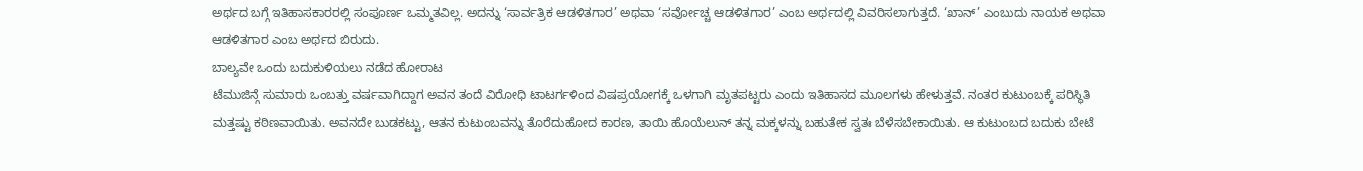ಅರ್ಥದ ಬಗ್ಗೆ ಇತಿಹಾಸಕಾರರಲ್ಲಿ ಸಂಪೂರ್ಣ ಒಮ್ಮತವಿಲ್ಲ. ಅದನ್ನು ‘ಸಾರ್ವತ್ರಿಕ ಆಡಳಿತಗಾರ’ ಅಥವಾ ‘ಸರ್ವೋಚ್ಚ ಆಡಳಿತಗಾರ’ ಎಂಬ ಅರ್ಥದಲ್ಲಿ ವಿವರಿಸಲಾಗುತ್ತದೆ. ‘ಖಾನ್’ ಎಂಬುದು ನಾಯಕ ಅಥವಾ ಆಡಳಿತಗಾರ ಎಂಬ ಅರ್ಥದ ಬಿರುದು.
ಬಾಲ್ಯವೇ ಒಂದು ಬದುಕುಳಿಯಲು ನಡೆದ ಹೋರಾಟ
ಟೆಮುಜಿನ್ಗೆ ಸುಮಾರು ಒಂಬತ್ತು ವರ್ಷವಾಗಿದ್ದಾಗ ಅವನ ತಂದೆ ವಿರೋಧಿ ಟಾಟರ್ಗಳಿಂದ ವಿಷಪ್ರಯೋಗಕ್ಕೆ ಒಳಗಾಗಿ ಮೃತಪಟ್ಟರು ಎಂದು ಇತಿಹಾಸದ ಮೂಲಗಳು ಹೇಳುತ್ತವೆ. ನಂತರ ಕುಟುಂಬಕ್ಕೆ ಪರಿಸ್ಥಿತಿ ಮತ್ತಷ್ಟು ಕಠಿಣವಾಯಿತು. ಅವನದೇ ಬುಡಕಟ್ಟು, ಆತನ ಕುಟುಂಬವನ್ನು ತೊರೆದುಹೋದ ಕಾರಣ, ತಾಯಿ ಹೊಯೆಲುನ್ ತನ್ನ ಮಕ್ಕಳನ್ನು ಬಹುತೇಕ ಸ್ವತಃ ಬೆಳೆಸಬೇಕಾಯಿತು. ಆ ಕುಟುಂಬದ ಬದುಕು ಬೇಟೆ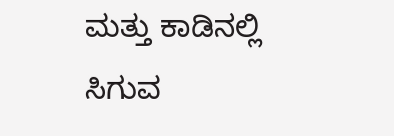ಮತ್ತು ಕಾಡಿನಲ್ಲಿ ಸಿಗುವ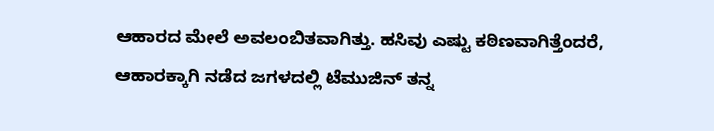ಆಹಾರದ ಮೇಲೆ ಅವಲಂಬಿತವಾಗಿತ್ತು. ಹಸಿವು ಎಷ್ಟು ಕಠಿಣವಾಗಿತ್ತೆಂದರೆ, ಆಹಾರಕ್ಕಾಗಿ ನಡೆದ ಜಗಳದಲ್ಲಿ ಟೆಮುಜಿನ್ ತನ್ನ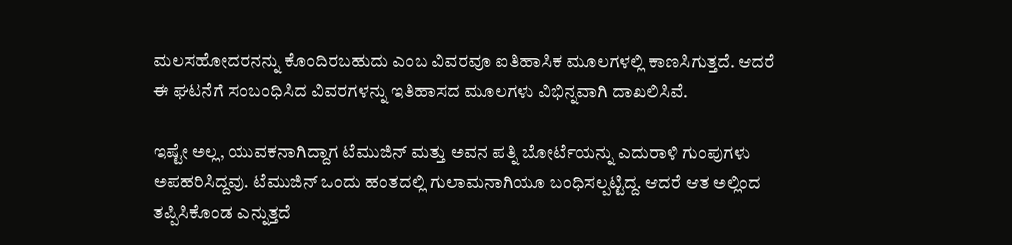ಮಲಸಹೋದರನನ್ನು ಕೊಂದಿರಬಹುದು ಎಂಬ ವಿವರವೂ ಐತಿಹಾಸಿಕ ಮೂಲಗಳಲ್ಲಿ ಕಾಣಸಿಗುತ್ತದೆ. ಆದರೆ ಈ ಘಟನೆಗೆ ಸಂಬಂಧಿಸಿದ ವಿವರಗಳನ್ನು ಇತಿಹಾಸದ ಮೂಲಗಳು ವಿಭಿನ್ನವಾಗಿ ದಾಖಲಿಸಿವೆ.

ಇಷ್ಟೇ ಅಲ್ಲ, ಯುವಕನಾಗಿದ್ದಾಗ ಟೆಮುಜಿನ್ ಮತ್ತು ಅವನ ಪತ್ನಿ ಬೋರ್ಟೆಯನ್ನು ಎದುರಾಳಿ ಗುಂಪುಗಳು ಅಪಹರಿಸಿದ್ದವು. ಟೆಮುಜಿನ್ ಒಂದು ಹಂತದಲ್ಲಿ ಗುಲಾಮನಾಗಿಯೂ ಬಂಧಿಸಲ್ಪಟ್ಟಿದ್ದ. ಆದರೆ ಆತ ಅಲ್ಲಿಂದ ತಪ್ಪಿಸಿಕೊಂಡ ಎನ್ನುತ್ತದೆ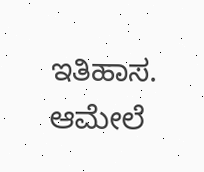ಇತಿಹಾಸ. ಆಮೇಲೆ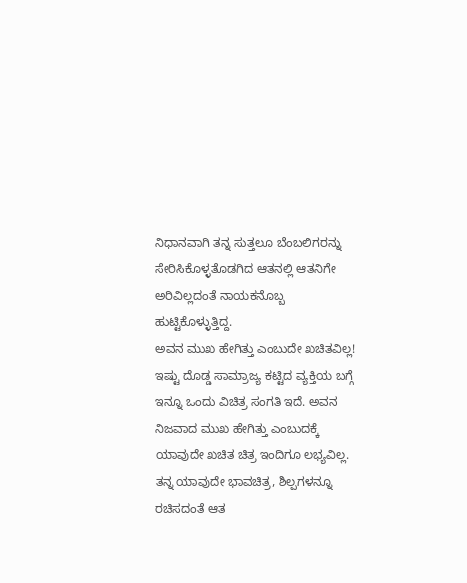ನಿಧಾನವಾಗಿ ತನ್ನ ಸುತ್ತಲೂ ಬೆಂಬಲಿಗರನ್ನು ಸೇರಿಸಿಕೊಳ್ಳತೊಡಗಿದ ಆತನಲ್ಲಿ ಆತನಿಗೇ ಅರಿವಿಲ್ಲದಂತೆ ನಾಯಕನೊಬ್ಬ ಹುಟ್ಟಿಕೊಳ್ಳುತ್ತಿದ್ದ.
ಅವನ ಮುಖ ಹೇಗಿತ್ತು ಎಂಬುದೇ ಖಚಿತವಿಲ್ಲ!
ಇಷ್ಟು ದೊಡ್ಡ ಸಾಮ್ರಾಜ್ಯ ಕಟ್ಟಿದ ವ್ಯಕ್ತಿಯ ಬಗ್ಗೆ ಇನ್ನೂ ಒಂದು ವಿಚಿತ್ರ ಸಂಗತಿ ಇದೆ. ಅವನ ನಿಜವಾದ ಮುಖ ಹೇಗಿತ್ತು ಎಂಬುದಕ್ಕೆ ಯಾವುದೇ ಖಚಿತ ಚಿತ್ರ ಇಂದಿಗೂ ಲಭ್ಯವಿಲ್ಲ. ತನ್ನ ಯಾವುದೇ ಭಾವಚಿತ್ರ, ಶಿಲ್ಪಗಳನ್ನೂ ರಚಿಸದಂತೆ ಆತ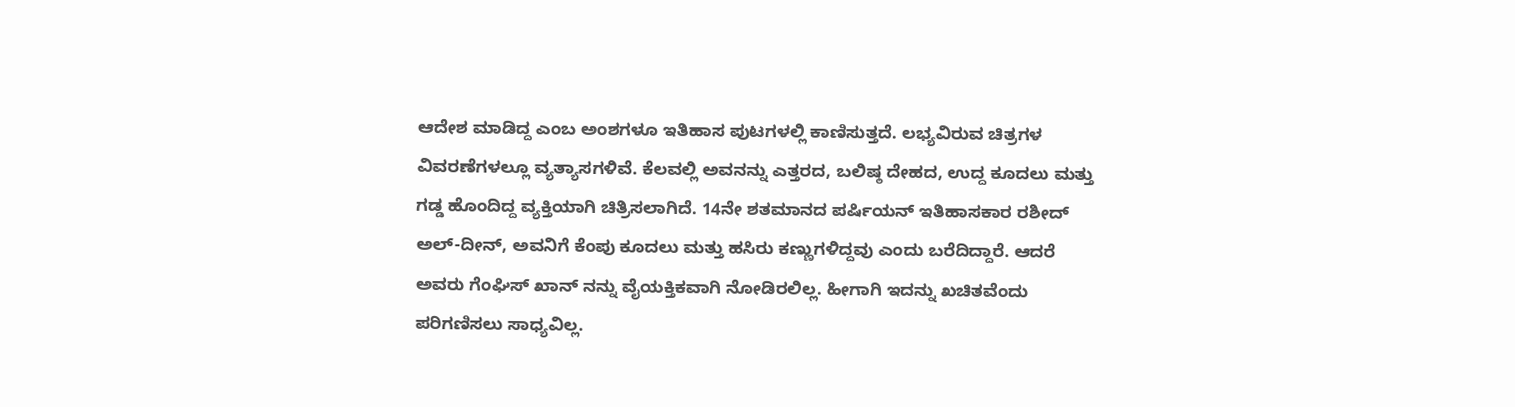ಆದೇಶ ಮಾಡಿದ್ದ ಎಂಬ ಅಂಶಗಳೂ ಇತಿಹಾಸ ಪುಟಗಳಲ್ಲಿ ಕಾಣಿಸುತ್ತದೆ. ಲಭ್ಯವಿರುವ ಚಿತ್ರಗಳ ವಿವರಣೆಗಳಲ್ಲೂ ವ್ಯತ್ಯಾಸಗಳಿವೆ. ಕೆಲವಲ್ಲಿ ಅವನನ್ನು ಎತ್ತರದ, ಬಲಿಷ್ಠ ದೇಹದ, ಉದ್ದ ಕೂದಲು ಮತ್ತು ಗಡ್ಡ ಹೊಂದಿದ್ದ ವ್ಯಕ್ತಿಯಾಗಿ ಚಿತ್ರಿಸಲಾಗಿದೆ. 14ನೇ ಶತಮಾನದ ಪರ್ಷಿಯನ್ ಇತಿಹಾಸಕಾರ ರಶೀದ್ ಅಲ್-ದೀನ್, ಅವನಿಗೆ ಕೆಂಪು ಕೂದಲು ಮತ್ತು ಹಸಿರು ಕಣ್ಣುಗಳಿದ್ದವು ಎಂದು ಬರೆದಿದ್ದಾರೆ. ಆದರೆ ಅವರು ಗೆಂಘಿಸ್ ಖಾನ್ ನನ್ನು ವೈಯಕ್ತಿಕವಾಗಿ ನೋಡಿರಲಿಲ್ಲ. ಹೀಗಾಗಿ ಇದನ್ನು ಖಚಿತವೆಂದು ಪರಿಗಣಿಸಲು ಸಾಧ್ಯವಿಲ್ಲ.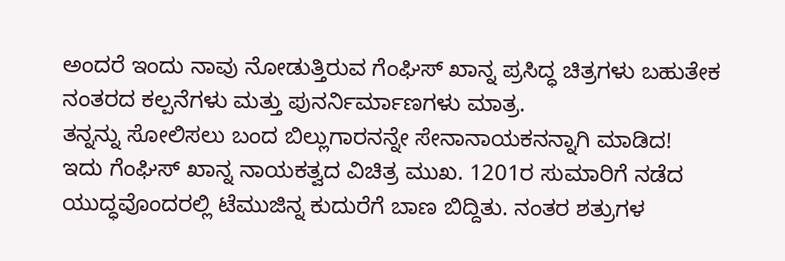ಅಂದರೆ ಇಂದು ನಾವು ನೋಡುತ್ತಿರುವ ಗೆಂಘಿಸ್ ಖಾನ್ನ ಪ್ರಸಿದ್ಧ ಚಿತ್ರಗಳು ಬಹುತೇಕ ನಂತರದ ಕಲ್ಪನೆಗಳು ಮತ್ತು ಪುನರ್ನಿರ್ಮಾಣಗಳು ಮಾತ್ರ.
ತನ್ನನ್ನು ಸೋಲಿಸಲು ಬಂದ ಬಿಲ್ಲುಗಾರನನ್ನೇ ಸೇನಾನಾಯಕನನ್ನಾಗಿ ಮಾಡಿದ!
ಇದು ಗೆಂಘಿಸ್ ಖಾನ್ನ ನಾಯಕತ್ವದ ವಿಚಿತ್ರ ಮುಖ. 1201ರ ಸುಮಾರಿಗೆ ನಡೆದ ಯುದ್ಧವೊಂದರಲ್ಲಿ ಟೆಮುಜಿನ್ನ ಕುದುರೆಗೆ ಬಾಣ ಬಿದ್ದಿತು. ನಂತರ ಶತ್ರುಗಳ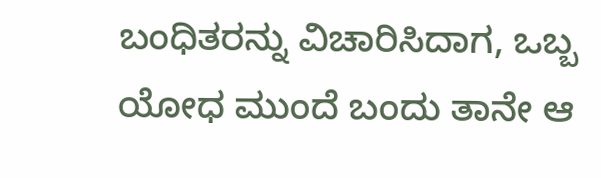ಬಂಧಿತರನ್ನು ವಿಚಾರಿಸಿದಾಗ, ಒಬ್ಬ ಯೋಧ ಮುಂದೆ ಬಂದು ತಾನೇ ಆ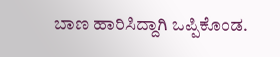ಬಾಣ ಹಾರಿಸಿದ್ದಾಗಿ ಒಪ್ಪಿಕೊಂಡ.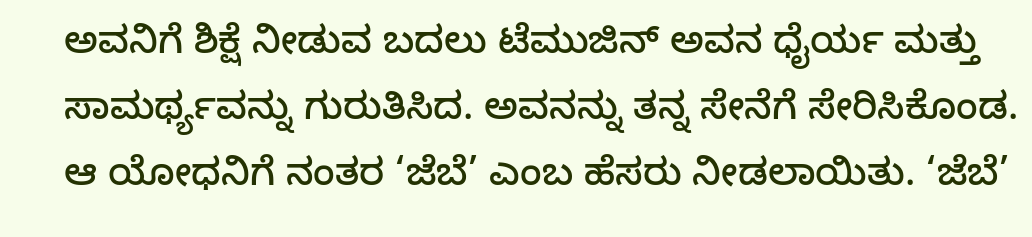ಅವನಿಗೆ ಶಿಕ್ಷೆ ನೀಡುವ ಬದಲು ಟೆಮುಜಿನ್ ಅವನ ಧೈರ್ಯ ಮತ್ತು ಸಾಮರ್ಥ್ಯವನ್ನು ಗುರುತಿಸಿದ. ಅವನನ್ನು ತನ್ನ ಸೇನೆಗೆ ಸೇರಿಸಿಕೊಂಡ. ಆ ಯೋಧನಿಗೆ ನಂತರ ‘ಜೆಬೆ’ ಎಂಬ ಹೆಸರು ನೀಡಲಾಯಿತು. ‘ಜೆಬೆ’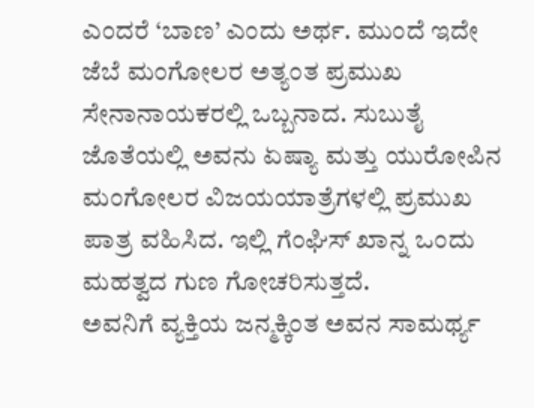ಎಂದರೆ ‘ಬಾಣ’ ಎಂದು ಅರ್ಥ. ಮುಂದೆ ಇದೇ ಜೆಬೆ ಮಂಗೋಲರ ಅತ್ಯಂತ ಪ್ರಮುಖ ಸೇನಾನಾಯಕರಲ್ಲಿ ಒಬ್ಬನಾದ. ಸುಬುತೈ ಜೊತೆಯಲ್ಲಿ ಅವನು ಏಷ್ಯಾ ಮತ್ತು ಯುರೋಪಿನ ಮಂಗೋಲರ ವಿಜಯಯಾತ್ರೆಗಳಲ್ಲಿ ಪ್ರಮುಖ ಪಾತ್ರ ವಹಿಸಿದ. ಇಲ್ಲಿ ಗೆಂಘಿಸ್ ಖಾನ್ನ ಒಂದು ಮಹತ್ವದ ಗುಣ ಗೋಚರಿಸುತ್ತದೆ.
ಅವನಿಗೆ ವ್ಯಕ್ತಿಯ ಜನ್ಮಕ್ಕಿಂತ ಅವನ ಸಾಮರ್ಥ್ಯ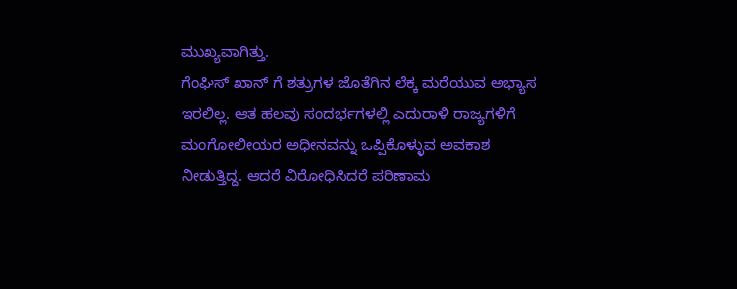ಮುಖ್ಯವಾಗಿತ್ತು.
ಗೆಂಘಿಸ್ ಖಾನ್ ಗೆ ಶತ್ರುಗಳ ಜೊತೆಗಿನ ಲೆಕ್ಕ ಮರೆಯುವ ಅಭ್ಯಾಸ ಇರಲಿಲ್ಲ. ಆತ ಹಲವು ಸಂದರ್ಭಗಳಲ್ಲಿ ಎದುರಾಳಿ ರಾಜ್ಯಗಳಿಗೆ ಮಂಗೋಲೀಯರ ಅಧೀನವನ್ನು ಒಪ್ಪಿಕೊಳ್ಳುವ ಅವಕಾಶ ನೀಡುತ್ತಿದ್ದ. ಆದರೆ ವಿರೋಧಿಸಿದರೆ ಪರಿಣಾಮ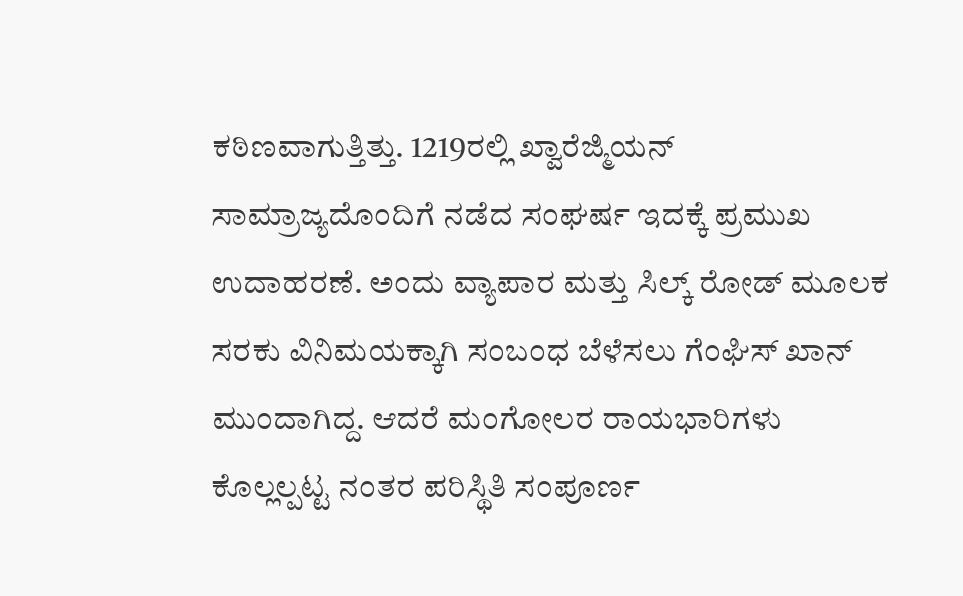ಕಠಿಣವಾಗುತ್ತಿತ್ತು. 1219ರಲ್ಲಿ ಖ್ವಾರೆಜ್ಮಿಯನ್ ಸಾಮ್ರಾಜ್ಯದೊಂದಿಗೆ ನಡೆದ ಸಂಘರ್ಷ ಇದಕ್ಕೆ ಪ್ರಮುಖ ಉದಾಹರಣೆ. ಅಂದು ವ್ಯಾಪಾರ ಮತ್ತು ಸಿಲ್ಕ್ ರೋಡ್ ಮೂಲಕ ಸರಕು ವಿನಿಮಯಕ್ಕಾಗಿ ಸಂಬಂಧ ಬೆಳೆಸಲು ಗೆಂಘಿಸ್ ಖಾನ್ ಮುಂದಾಗಿದ್ದ. ಆದರೆ ಮಂಗೋಲರ ರಾಯಭಾರಿಗಳು ಕೊಲ್ಲಲ್ಪಟ್ಟ ನಂತರ ಪರಿಸ್ಥಿತಿ ಸಂಪೂರ್ಣ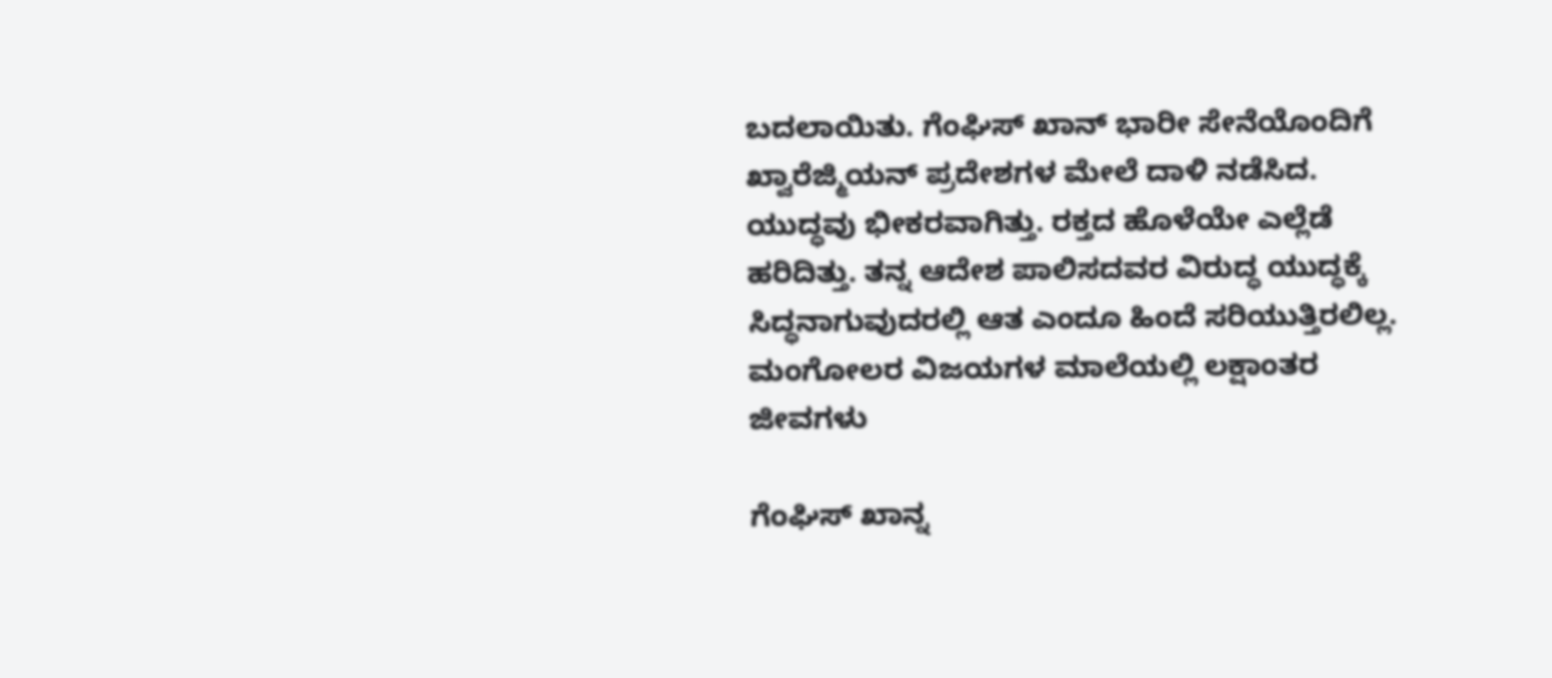ಬದಲಾಯಿತು. ಗೆಂಘಿಸ್ ಖಾನ್ ಭಾರೀ ಸೇನೆಯೊಂದಿಗೆ ಖ್ವಾರೆಜ್ಮಿಯನ್ ಪ್ರದೇಶಗಳ ಮೇಲೆ ದಾಳಿ ನಡೆಸಿದ. ಯುದ್ಧವು ಭೀಕರವಾಗಿತ್ತು. ರಕ್ತದ ಹೊಳೆಯೇ ಎಲ್ಲೆಡೆ ಹರಿದಿತ್ತು. ತನ್ನ ಆದೇಶ ಪಾಲಿಸದವರ ವಿರುದ್ಧ ಯುದ್ಧಕ್ಕೆ ಸಿದ್ಧನಾಗುವುದರಲ್ಲಿ ಆತ ಎಂದೂ ಹಿಂದೆ ಸರಿಯುತ್ತಿರಲಿಲ್ಲ.
ಮಂಗೋಲರ ವಿಜಯಗಳ ಮಾಲೆಯಲ್ಲಿ ಲಕ್ಷಾಂತರ ಜೀವಗಳು

ಗೆಂಘಿಸ್ ಖಾನ್ನ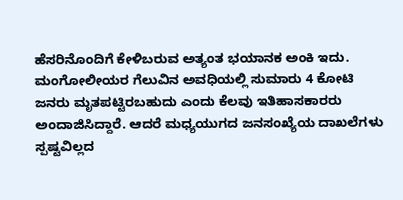ಹೆಸರಿನೊಂದಿಗೆ ಕೇಳಿಬರುವ ಅತ್ಯಂತ ಭಯಾನಕ ಅಂಕಿ ಇದು. ಮಂಗೋಲೀಯರ ಗೆಲುವಿನ ಅವಧಿಯಲ್ಲಿ ಸುಮಾರು 4 ಕೋಟಿ ಜನರು ಮೃತಪಟ್ಟಿರಬಹುದು ಎಂದು ಕೆಲವು ಇತಿಹಾಸಕಾರರು ಅಂದಾಜಿಸಿದ್ದಾರೆ. ಆದರೆ ಮಧ್ಯಯುಗದ ಜನಸಂಖ್ಯೆಯ ದಾಖಲೆಗಳು ಸ್ಪಷ್ಟವಿಲ್ಲದ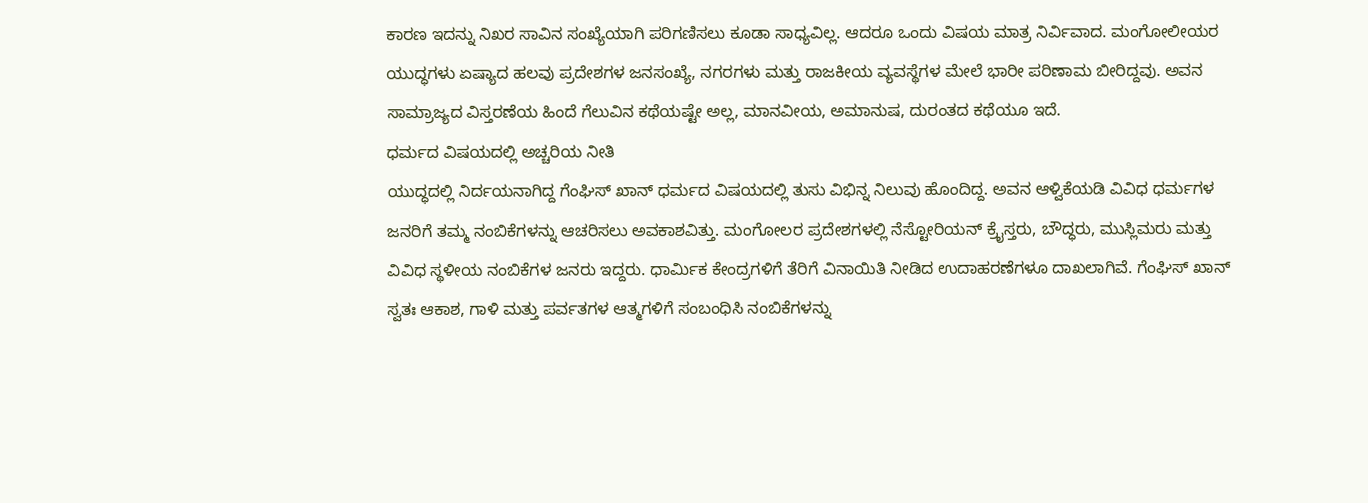ಕಾರಣ ಇದನ್ನು ನಿಖರ ಸಾವಿನ ಸಂಖ್ಯೆಯಾಗಿ ಪರಿಗಣಿಸಲು ಕೂಡಾ ಸಾಧ್ಯವಿಲ್ಲ. ಆದರೂ ಒಂದು ವಿಷಯ ಮಾತ್ರ ನಿರ್ವಿವಾದ. ಮಂಗೋಲೀಯರ ಯುದ್ಧಗಳು ಏಷ್ಯಾದ ಹಲವು ಪ್ರದೇಶಗಳ ಜನಸಂಖ್ಯೆ, ನಗರಗಳು ಮತ್ತು ರಾಜಕೀಯ ವ್ಯವಸ್ಥೆಗಳ ಮೇಲೆ ಭಾರೀ ಪರಿಣಾಮ ಬೀರಿದ್ದವು. ಅವನ ಸಾಮ್ರಾಜ್ಯದ ವಿಸ್ತರಣೆಯ ಹಿಂದೆ ಗೆಲುವಿನ ಕಥೆಯಷ್ಟೇ ಅಲ್ಲ, ಮಾನವೀಯ, ಅಮಾನುಷ, ದುರಂತದ ಕಥೆಯೂ ಇದೆ.
ಧರ್ಮದ ವಿಷಯದಲ್ಲಿ ಅಚ್ಚರಿಯ ನೀತಿ
ಯುದ್ಧದಲ್ಲಿ ನಿರ್ದಯನಾಗಿದ್ದ ಗೆಂಘಿಸ್ ಖಾನ್ ಧರ್ಮದ ವಿಷಯದಲ್ಲಿ ತುಸು ವಿಭಿನ್ನ ನಿಲುವು ಹೊಂದಿದ್ದ. ಅವನ ಆಳ್ವಿಕೆಯಡಿ ವಿವಿಧ ಧರ್ಮಗಳ ಜನರಿಗೆ ತಮ್ಮ ನಂಬಿಕೆಗಳನ್ನು ಆಚರಿಸಲು ಅವಕಾಶವಿತ್ತು. ಮಂಗೋಲರ ಪ್ರದೇಶಗಳಲ್ಲಿ ನೆಸ್ಟೋರಿಯನ್ ಕ್ರೈಸ್ತರು, ಬೌದ್ಧರು, ಮುಸ್ಲಿಮರು ಮತ್ತು ವಿವಿಧ ಸ್ಥಳೀಯ ನಂಬಿಕೆಗಳ ಜನರು ಇದ್ದರು. ಧಾರ್ಮಿಕ ಕೇಂದ್ರಗಳಿಗೆ ತೆರಿಗೆ ವಿನಾಯಿತಿ ನೀಡಿದ ಉದಾಹರಣೆಗಳೂ ದಾಖಲಾಗಿವೆ. ಗೆಂಘಿಸ್ ಖಾನ್ ಸ್ವತಃ ಆಕಾಶ, ಗಾಳಿ ಮತ್ತು ಪರ್ವತಗಳ ಆತ್ಮಗಳಿಗೆ ಸಂಬಂಧಿಸಿ ನಂಬಿಕೆಗಳನ್ನು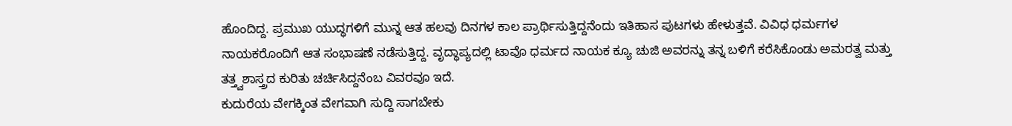ಹೊಂದಿದ್ದ. ಪ್ರಮುಖ ಯುದ್ಧಗಳಿಗೆ ಮುನ್ನ ಆತ ಹಲವು ದಿನಗಳ ಕಾಲ ಪ್ರಾರ್ಥಿಸುತ್ತಿದ್ದನೆಂದು ಇತಿಹಾಸ ಪುಟಗಳು ಹೇಳುತ್ತವೆ. ವಿವಿಧ ಧರ್ಮಗಳ ನಾಯಕರೊಂದಿಗೆ ಆತ ಸಂಭಾಷಣೆ ನಡೆಸುತ್ತಿದ್ದ. ವೃದ್ಧಾಪ್ಯದಲ್ಲಿ ಟಾವೊ ಧರ್ಮದ ನಾಯಕ ಕ್ಯೂ ಚುಜಿ ಅವರನ್ನು ತನ್ನ ಬಳಿಗೆ ಕರೆಸಿಕೊಂಡು ಅಮರತ್ವ ಮತ್ತು ತತ್ತ್ವಶಾಸ್ತ್ರದ ಕುರಿತು ಚರ್ಚಿಸಿದ್ದನೆಂಬ ವಿವರವೂ ಇದೆ.
ಕುದುರೆಯ ವೇಗಕ್ಕಿಂತ ವೇಗವಾಗಿ ಸುದ್ದಿ ಸಾಗಬೇಕು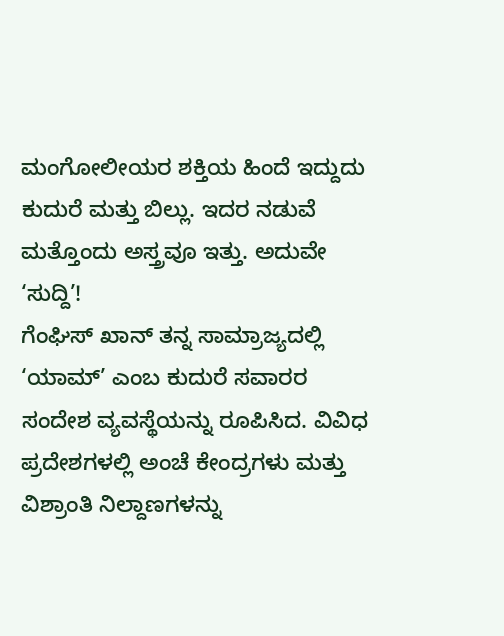ಮಂಗೋಲೀಯರ ಶಕ್ತಿಯ ಹಿಂದೆ ಇದ್ದುದು ಕುದುರೆ ಮತ್ತು ಬಿಲ್ಲು. ಇದರ ನಡುವೆ ಮತ್ತೊಂದು ಅಸ್ತ್ರವೂ ಇತ್ತು. ಅದುವೇ ‘ಸುದ್ದಿ’!
ಗೆಂಘಿಸ್ ಖಾನ್ ತನ್ನ ಸಾಮ್ರಾಜ್ಯದಲ್ಲಿ ‘ಯಾಮ್’ ಎಂಬ ಕುದುರೆ ಸವಾರರ ಸಂದೇಶ ವ್ಯವಸ್ಥೆಯನ್ನು ರೂಪಿಸಿದ. ವಿವಿಧ ಪ್ರದೇಶಗಳಲ್ಲಿ ಅಂಚೆ ಕೇಂದ್ರಗಳು ಮತ್ತು ವಿಶ್ರಾಂತಿ ನಿಲ್ದಾಣಗಳನ್ನು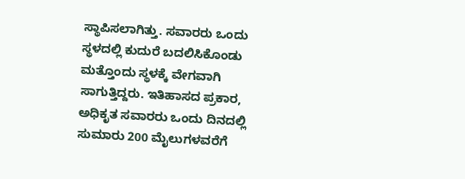ಸ್ಥಾಪಿಸಲಾಗಿತ್ತು. ಸವಾರರು ಒಂದು ಸ್ಥಳದಲ್ಲಿ ಕುದುರೆ ಬದಲಿಸಿಕೊಂಡು ಮತ್ತೊಂದು ಸ್ಥಳಕ್ಕೆ ವೇಗವಾಗಿ ಸಾಗುತ್ತಿದ್ದರು. ಇತಿಹಾಸದ ಪ್ರಕಾರ, ಅಧಿಕೃತ ಸವಾರರು ಒಂದು ದಿನದಲ್ಲಿ ಸುಮಾರು 200 ಮೈಲುಗಳವರೆಗೆ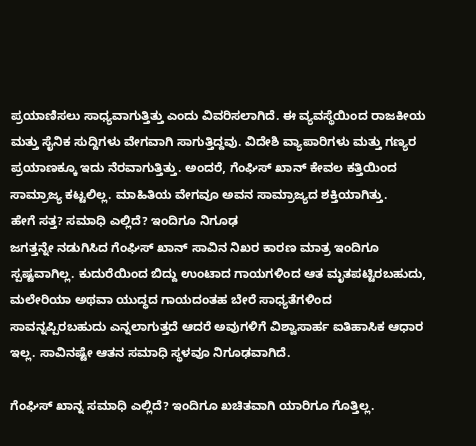ಪ್ರಯಾಣಿಸಲು ಸಾಧ್ಯವಾಗುತ್ತಿತ್ತು ಎಂದು ವಿವರಿಸಲಾಗಿದೆ. ಈ ವ್ಯವಸ್ಥೆಯಿಂದ ರಾಜಕೀಯ ಮತ್ತು ಸೈನಿಕ ಸುದ್ದಿಗಳು ವೇಗವಾಗಿ ಸಾಗುತ್ತಿದ್ದವು. ವಿದೇಶಿ ವ್ಯಾಪಾರಿಗಳು ಮತ್ತು ಗಣ್ಯರ ಪ್ರಯಾಣಕ್ಕೂ ಇದು ನೆರವಾಗುತ್ತಿತ್ತು. ಅಂದರೆ, ಗೆಂಘಿಸ್ ಖಾನ್ ಕೇವಲ ಕತ್ತಿಯಿಂದ ಸಾಮ್ರಾಜ್ಯ ಕಟ್ಟಲಿಲ್ಲ. ಮಾಹಿತಿಯ ವೇಗವೂ ಅವನ ಸಾಮ್ರಾಜ್ಯದ ಶಕ್ತಿಯಾಗಿತ್ತು.
ಹೇಗೆ ಸತ್ತ? ಸಮಾಧಿ ಎಲ್ಲಿದೆ? ಇಂದಿಗೂ ನಿಗೂಢ
ಜಗತ್ತನ್ನೇ ನಡುಗಿಸಿದ ಗೆಂಘಿಸ್ ಖಾನ್ ಸಾವಿನ ನಿಖರ ಕಾರಣ ಮಾತ್ರ ಇಂದಿಗೂ ಸ್ಪಷ್ಟವಾಗಿಲ್ಲ. ಕುದುರೆಯಿಂದ ಬಿದ್ದು ಉಂಟಾದ ಗಾಯಗಳಿಂದ ಆತ ಮೃತಪಟ್ಟಿರಬಹುದು, ಮಲೇರಿಯಾ ಅಥವಾ ಯುದ್ಧದ ಗಾಯದಂತಹ ಬೇರೆ ಸಾಧ್ಯತೆಗಳಿಂದ ಸಾವನ್ನಪ್ಪಿರಬಹುದು ಎನ್ನಲಾಗುತ್ತದೆ ಆದರೆ ಅವುಗಳಿಗೆ ವಿಶ್ವಾಸಾರ್ಹ ಐತಿಹಾಸಿಕ ಆಧಾರ ಇಲ್ಲ. ಸಾವಿನಷ್ಟೇ ಆತನ ಸಮಾಧಿ ಸ್ಥಳವೂ ನಿಗೂಢವಾಗಿದೆ.

ಗೆಂಘಿಸ್ ಖಾನ್ನ ಸಮಾಧಿ ಎಲ್ಲಿದೆ? ಇಂದಿಗೂ ಖಚಿತವಾಗಿ ಯಾರಿಗೂ ಗೊತ್ತಿಲ್ಲ.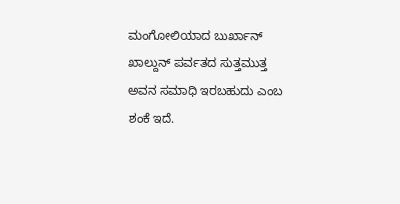ಮಂಗೋಲಿಯಾದ ಬುರ್ಖಾನ್ ಖಾಲ್ದುನ್ ಪರ್ವತದ ಸುತ್ತಮುತ್ತ ಅವನ ಸಮಾಧಿ ಇರಬಹುದು ಎಂಬ ಶಂಕೆ ಇದೆ.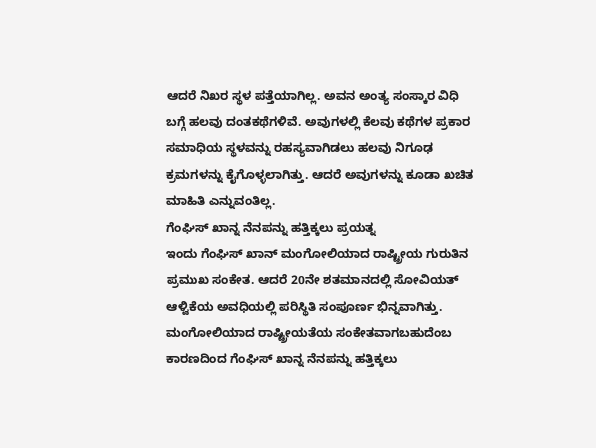ಆದರೆ ನಿಖರ ಸ್ಥಳ ಪತ್ತೆಯಾಗಿಲ್ಲ. ಅವನ ಅಂತ್ಯ ಸಂಸ್ಕಾರ ವಿಧಿ ಬಗ್ಗೆ ಹಲವು ದಂತಕಥೆಗಳಿವೆ. ಅವುಗಳಲ್ಲಿ ಕೆಲವು ಕಥೆಗಳ ಪ್ರಕಾರ ಸಮಾಧಿಯ ಸ್ಥಳವನ್ನು ರಹಸ್ಯವಾಗಿಡಲು ಹಲವು ನಿಗೂಢ ಕ್ರಮಗಳನ್ನು ಕೈಗೊಳ್ಳಲಾಗಿತ್ತು. ಆದರೆ ಅವುಗಳನ್ನು ಕೂಡಾ ಖಚಿತ ಮಾಹಿತಿ ಎನ್ನುವಂತಿಲ್ಲ.
ಗೆಂಘಿಸ್ ಖಾನ್ನ ನೆನಪನ್ನು ಹತ್ತಿಕ್ಕಲು ಪ್ರಯತ್ನ
ಇಂದು ಗೆಂಘಿಸ್ ಖಾನ್ ಮಂಗೋಲಿಯಾದ ರಾಷ್ಟ್ರೀಯ ಗುರುತಿನ ಪ್ರಮುಖ ಸಂಕೇತ. ಆದರೆ 20ನೇ ಶತಮಾನದಲ್ಲಿ ಸೋವಿಯತ್ ಆಳ್ವಿಕೆಯ ಅವಧಿಯಲ್ಲಿ ಪರಿಸ್ಥಿತಿ ಸಂಪೂರ್ಣ ಭಿನ್ನವಾಗಿತ್ತು. ಮಂಗೋಲಿಯಾದ ರಾಷ್ಟ್ರೀಯತೆಯ ಸಂಕೇತವಾಗಬಹುದೆಂಬ ಕಾರಣದಿಂದ ಗೆಂಘಿಸ್ ಖಾನ್ನ ನೆನಪನ್ನು ಹತ್ತಿಕ್ಕಲು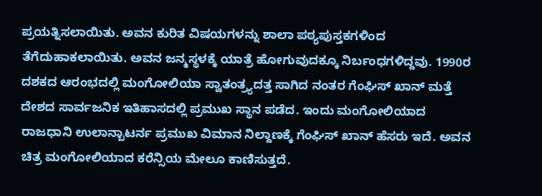ಪ್ರಯತ್ನಿಸಲಾಯಿತು. ಅವನ ಕುರಿತ ವಿಷಯಗಳನ್ನು ಶಾಲಾ ಪಠ್ಯಪುಸ್ತಕಗಳಿಂದ ತೆಗೆದುಹಾಕಲಾಯಿತು. ಅವನ ಜನ್ಮಸ್ಥಳಕ್ಕೆ ಯಾತ್ರೆ ಹೋಗುವುದಕ್ಕೂ ನಿರ್ಬಂಧಗಳಿದ್ದವು. 1990ರ ದಶಕದ ಆರಂಭದಲ್ಲಿ ಮಂಗೋಲಿಯಾ ಸ್ವಾತಂತ್ರ್ಯದತ್ತ ಸಾಗಿದ ನಂತರ ಗೆಂಘಿಸ್ ಖಾನ್ ಮತ್ತೆ ದೇಶದ ಸಾರ್ವಜನಿಕ ಇತಿಹಾಸದಲ್ಲಿ ಪ್ರಮುಖ ಸ್ಥಾನ ಪಡೆದ. ಇಂದು ಮಂಗೋಲಿಯಾದ ರಾಜಧಾನಿ ಉಲಾನ್ಬಾಟರ್ನ ಪ್ರಮುಖ ವಿಮಾನ ನಿಲ್ದಾಣಕ್ಕೆ ಗೆಂಘಿಸ್ ಖಾನ್ ಹೆಸರು ಇದೆ. ಅವನ ಚಿತ್ರ ಮಂಗೋಲಿಯಾದ ಕರೆನ್ಸಿಯ ಮೇಲೂ ಕಾಣಿಸುತ್ತದೆ.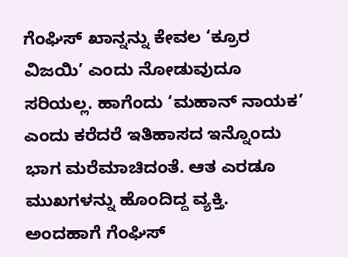ಗೆಂಘಿಸ್ ಖಾನ್ನನ್ನು ಕೇವಲ ‘ಕ್ರೂರ ವಿಜಯಿ’ ಎಂದು ನೋಡುವುದೂ ಸರಿಯಲ್ಲ. ಹಾಗೆಂದು ‘ಮಹಾನ್ ನಾಯಕ’ ಎಂದು ಕರೆದರೆ ಇತಿಹಾಸದ ಇನ್ನೊಂದು ಭಾಗ ಮರೆಮಾಚಿದಂತೆ. ಆತ ಎರಡೂ ಮುಖಗಳನ್ನು ಹೊಂದಿದ್ದ ವ್ಯಕ್ತಿ. ಅಂದಹಾಗೆ ಗೆಂಘಿಸ್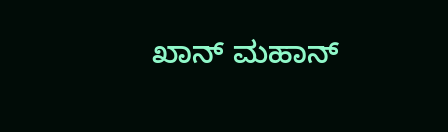ಖಾನ್ ಮಹಾನ್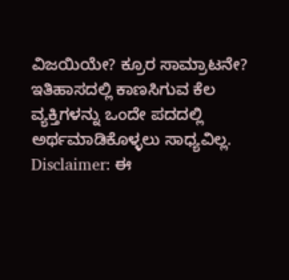ವಿಜಯಿಯೇ? ಕ್ರೂರ ಸಾಮ್ರಾಟನೇ?
ಇತಿಹಾಸದಲ್ಲಿ ಕಾಣಸಿಗುವ ಕೆಲ ವ್ಯಕ್ತಿಗಳನ್ನು ಒಂದೇ ಪದದಲ್ಲಿ ಅರ್ಥಮಾಡಿಕೊಳ್ಳಲು ಸಾಧ್ಯವಿಲ್ಲ.
Disclaimer: ಈ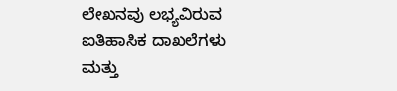ಲೇಖನವು ಲಭ್ಯವಿರುವ ಐತಿಹಾಸಿಕ ದಾಖಲೆಗಳು ಮತ್ತು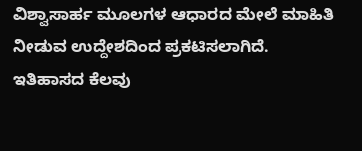ವಿಶ್ವಾಸಾರ್ಹ ಮೂಲಗಳ ಆಧಾರದ ಮೇಲೆ ಮಾಹಿತಿ ನೀಡುವ ಉದ್ದೇಶದಿಂದ ಪ್ರಕಟಿಸಲಾಗಿದೆ. ಇತಿಹಾಸದ ಕೆಲವು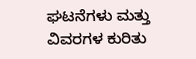ಘಟನೆಗಳು ಮತ್ತು ವಿವರಗಳ ಕುರಿತು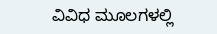ವಿವಿಧ ಮೂಲಗಳಲ್ಲಿ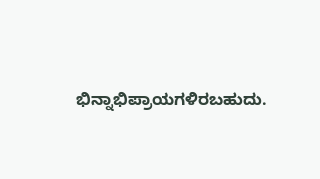ಭಿನ್ನಾಭಿಪ್ರಾಯಗಳಿರಬಹುದು.